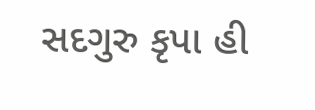સદગુરુ કૃપા હી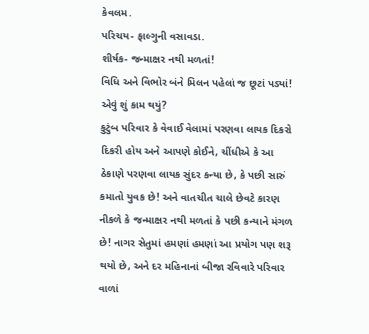કેવલમ.
પરિચય- ફાલ્ગુની વસાવડા.
શીર્ષક- જન્માક્ષર નથી મળતાં!
વિધિ અને વિભોર બંને મિલન પહેલાં જ છૂટાં પડ્યાં! એવું શું કામ થયું?
કુટુંબ પરિવાર કે વેવાઈ વેલામાં પરણવા લાયક દિકરો દિકરી હોય અને આપણે કોઈને, ચીંધીએ કે આ ઠેકાણે પરણવા લાયક સુંદર કન્યા છે, કે પછી સારું કમાતો યુવક છે! અને વાતચીત ચાલે છેવટે કારણ નીકળે કે જન્માક્ષર નથી મળતાં કે પછી કન્યાને મંગળ છે! નાગર સેતુમાં હમણાં હમણાં આ પ્રયોગ પણ શરૂ થયો છે, અને દર મહિનાનાં બીજા રવિવારે પરિવાર વાળાં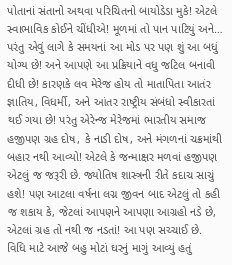પોતાનાં સંતાનો અથવા પરિચિતનો બાયોડેડા મુકે! એટલે સ્વાભાવિક કોઈને ચીંધીએ! મૂળમાં તો પાન પાટિયું અને… પરંતુ એવું લાગે કે સમયનાં આ મોડ પર પણ શું આ બધું યોગ્ય છે! અને આપણે આ પ્રક્રિયાને વધુ જટિલ બનાવી દીધી છે! કારણકે લવ મેરેજ હોય તો માતાપિતા આતંર જ્ઞાતિય, વિધર્મી, અને આંતર રાષ્ટ્રીય સંબંધો સ્વીકારતાં થઈ ગયા છે! પરંતુ એરેન્જ મેરેજમાં ભારતીય સમાજ હજીપણ ગ્રહ દોષ, કે નાડી દોષ, અને મંગળનાં ચક્રમાંથી બહાર નથી આવ્યો! એટલે કે જન્માક્ષર મળવાં હજીપણ એટલું જ જરૂરી છે. જ્યોતિષ શાસ્ત્રની રીતે કદાચ સાચું હશે! પણ આટલા વર્ષના લગ્ન જીવન બાદ એટલું તો કહી જ શકાય કે, જેટલાં આપણને આપણા આગ્રહો નડે છે, એટલાં ગ્રહ તો નથી જ નડતાં! આ પણ સચ્ચાઈ છે.
વિધિ માટે આજે બહુ મોટાં ઘરનું માગું આવ્યું હતું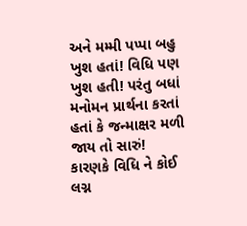અને મમ્મી પપ્પા બહુ ખુશ હતાં! વિધિ પણ ખુશ હતી! પરંતુ બધાં મનોમન પ્રાર્થના કરતાં હતાં કે જન્માક્ષર મળી જાય તો સારું! કારણકે વિધિ ને કોઈ લગ્ન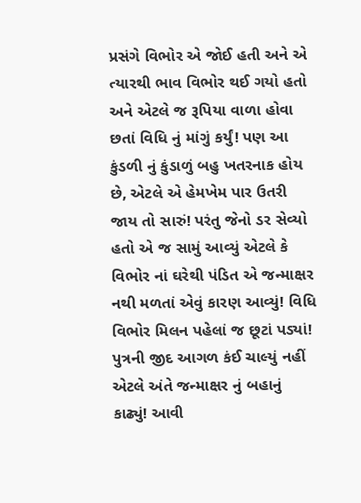પ્રસંગે વિભોર એ જોઈ હતી અને એ ત્યારથી ભાવ વિભોર થઈ ગયો હતો અને એટલે જ રૂપિયા વાળા હોવા છતાં વિધિ નું માંગું કર્યું! પણ આ કુંડળી નું કુંડાળું બહુ ખતરનાક હોય છે, એટલે એ હેમખેમ પાર ઉતરી જાય તો સારું! પરંતુ જેનો ડર સેવ્યો હતો એ જ સામું આવ્યું એટલે કે વિભોર નાં ઘરેથી પંડિત એ જન્માક્ષર નથી મળતાં એવું કારણ આવ્યું! વિધિ વિભોર મિલન પહેલાં જ છૂટાં પડ્યાં! પુત્રની જીદ આગળ કંઈ ચાલ્યું નહીં એટલે અંતે જન્માક્ષર નું બહાનું કાઢ્યું! આવી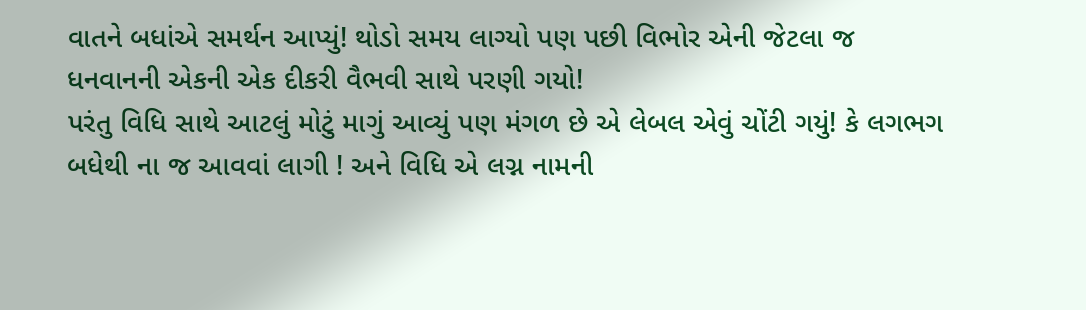વાતને બધાંએ સમર્થન આપ્યું! થોડો સમય લાગ્યો પણ પછી વિભોર એની જેટલા જ ધનવાનની એકની એક દીકરી વૈભવી સાથે પરણી ગયો!
પરંતુ વિધિ સાથે આટલું મોટું માગું આવ્યું પણ મંગળ છે એ લેબલ એવું ચોંટી ગયું! કે લગભગ બધેથી ના જ આવવાં લાગી ! અને વિધિ એ લગ્ન નામની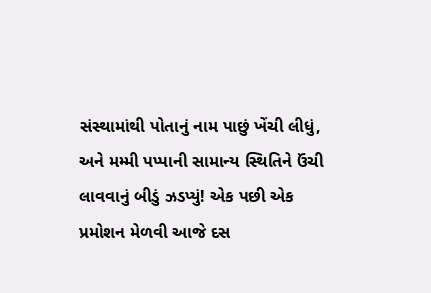સંસ્થામાંથી પોતાનું નામ પાછું ખેંચી લીધું, અને મમ્મી પપ્પાની સામાન્ય સ્થિતિને ઉંચી લાવવાનું બીડું ઝડપ્યું! એક પછી એક પ્રમોશન મેળવી આજે દસ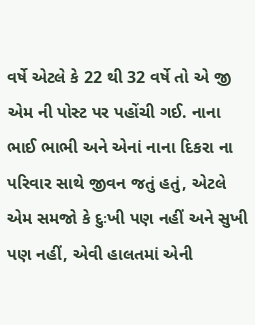વર્ષે એટલે કે 22 થી 32 વર્ષે તો એ જી એમ ની પોસ્ટ પર પહોંચી ગઈ. નાના ભાઈ ભાભી અને એનાં નાના દિકરા ના પરિવાર સાથે જીવન જતું હતું, એટલે એમ સમજો કે દુઃખી પણ નહીં અને સુખી પણ નહીં, એવી હાલતમાં એની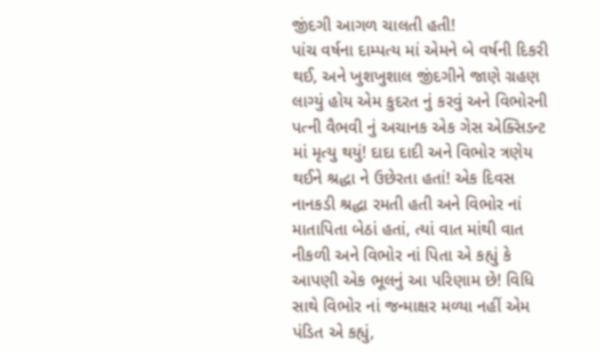જીંદગી આગળ ચાલતી હતી!
પાંચ વર્ષના દામ્પત્ય માં એમને બે વર્ષની દિકરી થઈ, અને ખુશખુશાલ જીંદગીને જાણે ગ્રહણ લાગ્યું હોય એમ કુદરત નું કરવું અને વિભોરની પત્ની વૈભવી નું અચાનક એક ગેસ એક્સિડન્ટ માં મૃત્યુ થયું! દાદા દાદી અને વિભોર ત્રણેય થઈને શ્રદ્ધા ને ઉછેરતા હતાં! એક દિવસ નાનકડી શ્રદ્ધા રમતી હતી અને વિભોર નાં માતાપિતા બેઠાં હતાં, ત્યાં વાત માંથી વાત નીકળી અને વિભોર નાં પિતા એ કહ્યું કે આપણી એક ભૂલનું આ પરિણામ છે! વિધિ સાથે વિભોર નાં જન્માક્ષર મળ્યા નહીં એમ પંડિત એ કહ્યું,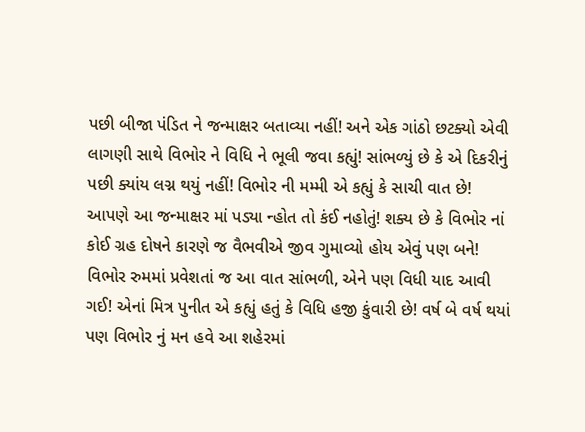પછી બીજા પંડિત ને જન્માક્ષર બતાવ્યા નહીં! અને એક ગાંઠો છટક્યો એવી લાગણી સાથે વિભોર ને વિધિ ને ભૂલી જવા કહ્યું! સાંભળ્યું છે કે એ દિકરીનું પછી ક્યાંય લગ્ન થયું નહીં! વિભોર ની મમ્મી એ કહ્યું કે સાચી વાત છે! આપણે આ જન્માક્ષર માં પડ્યા ન્હોત તો કંઈ નહોતું! શક્ય છે કે વિભોર નાં કોઈ ગ્રહ દોષને કારણે જ વૈભવીએ જીવ ગુમાવ્યો હોય એવું પણ બને! વિભોર રુમમાં પ્રવેશતાં જ આ વાત સાંભળી, એને પણ વિધી યાદ આવી ગઈ! એનાં મિત્ર પુનીત એ કહ્યું હતું કે વિધિ હજી કુંવારી છે! વર્ષ બે વર્ષ થયાં પણ વિભોર નું મન હવે આ શહેરમાં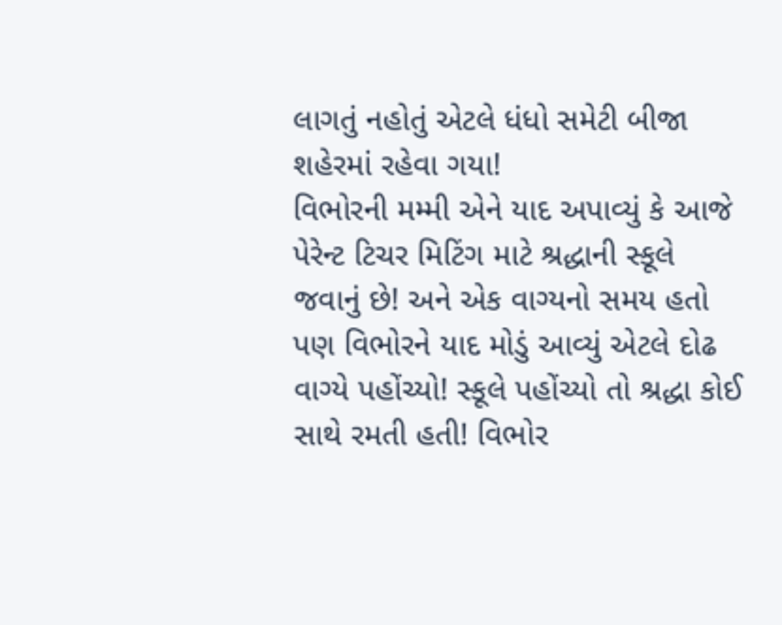લાગતું નહોતું એટલે ધંધો સમેટી બીજા શહેરમાં રહેવા ગયા!
વિભોરની મમ્મી એને યાદ અપાવ્યું કે આજે પેરેન્ટ ટિચર મિટિંગ માટે શ્રદ્ધાની સ્કૂલે જવાનું છે! અને એક વાગ્યનો સમય હતો પણ વિભોરને યાદ મોડું આવ્યું એટલે દોઢ વાગ્યે પહોંચ્યો! સ્કૂલે પહોંચ્યો તો શ્રદ્ધા કોઈ સાથે રમતી હતી! વિભોર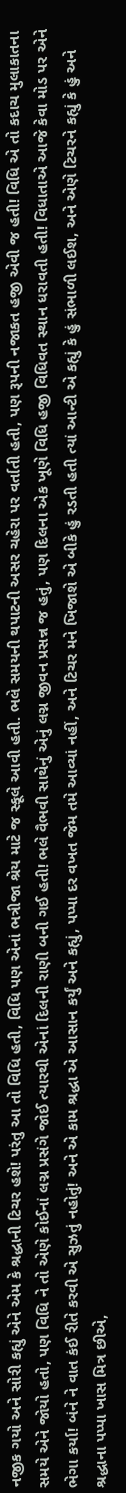નજીક ગયો અને સોરી કહ્યું એને એમ કે શ્રદ્ધાની ટિચર હશે! પરંતુ આ તો વિધિ હતી, વિધિ પણ એનાં ભત્રીજા શ્રેય માટે જ સ્કૂલે આવી હતી. ભલે સમયની થપાટની અસર ચહેરા પર વર્તાતી હતી, પણ રૂપની નજાકત હજી એવી જ હતી! વિધિ એ તો કદાચ મુલાકાતના સમયે એને જોયો હતો, પણ વિધિ ને તો એણે કોઈનાં લગ્ન પ્રસંગે જોઈ ત્યારથી એનાં દિલની રાણી બની ગઈ હતી! ભલે વૈભવી સાથેનું એનું લગ્ન જીવન પ્રસન્ન જ હતું, પણ દિલના એક ખૂણે વિધિ હજી વિધિવત સ્થાન ધરાવતી હતી! વિધાતાએ આજે કેવા મોડ પર એને ભેગા કર્યા! બંને ને વાત કંઈ રીતે કરવી એ સુઝતું નહોતું! અને એ કામ શ્રદ્ધા એ આસાન કર્યું અને કહ્યું, પપ્પા દર વખત જેમ તમે આવ્યાં નહીં, અને ટિચર મને ખિજાશે એ બીકે હું રડતી હતી ત્યાં આન્ટી એ કહ્યું કે હું સંભાળી લઈશ, અને એણે ટિચરને કહ્યું કે હું અને શ્રદ્ધાના પપ્પા ખાસ મિત્ર છીએ,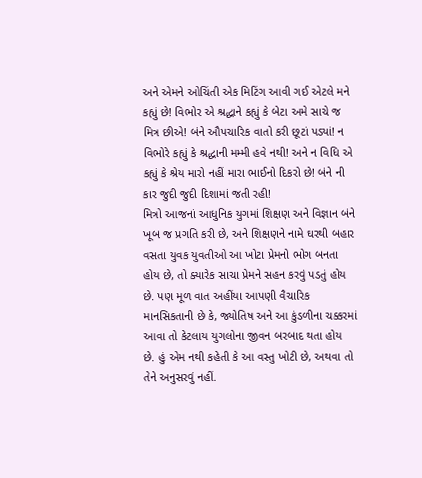અને એમને ઓચિંતી એક મિટિંગ આવી ગઈ એટલે મને કહ્યું છે! વિભોર એ શ્રદ્ધાને કહ્યું કે બેટા અમે સાચે જ મિત્ર છીએ! બંને ઔપચારિક વાતો કરી છૂટાં પડ્યાં! ન વિભોરે કહ્યું કે શ્રદ્ધાની મમ્મી હવે નથી! અને ન વિધિ એ કહ્યું કે શ્રેય મારો નહીં મારા ભાઈનો દિકરો છે! બંને ની કાર જુદી જુદી દિશામાં જતી રહી!
મિત્રો આજનાં આધુનિક યુગમાં શિક્ષણ અને વિજ્ઞાન બંને ખૂબ જ પ્રગતિ કરી છે, અને શિક્ષણને નામે ઘરથી બહાર વસતા યુવક યુવતીઓ આ ખોટા પ્રેમનો ભોગ બનતા હોય છે, તો ક્યારેક સાચા પ્રેમને સહન કરવું પડતું હોય છે. પણ મૂળ વાત અહીંયા આપણી વૈચારિક માનસિકતાની છે કે, જ્યોતિષ અને આ કુંડળીના ચક્કરમાં આવા તો કેટલાય યુગલોના જીવન બરબાદ થતા હોય છે. હું એમ નથી કહેતી કે આ વસ્તુ ખોટી છે, અથવા તો તેને અનુસરવું નહીં.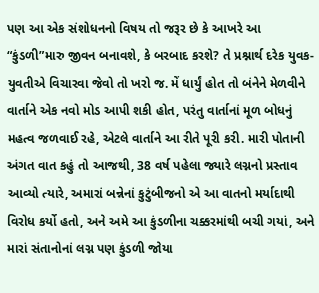પણ આ એક સંશોધનનો વિષય તો જરૂર છે કે આખરે આ “કુંડળી”મારુ જીવન બનાવશે, કે બરબાદ કરશે? તે પ્રશ્નાર્થ દરેક યુવક-યુવતીએ વિચારવા જેવો તો ખરો જ. મેં ધાર્યું હોત તો બંનેને મેળવીને વાર્તાને એક નવો મોડ આપી શકી હોત, પરંતુ વાર્તાનાં મૂળ બોધનું મહત્વ જળવાઈ રહે, એટલે વાર્તાને આ રીતે પૂરી કરી. મારી પોતાની અંગત વાત કહું તો આજથી, 38 વર્ષ પહેલા જ્યારે લગ્નનો પ્રસ્તાવ આવ્યો ત્યારે, અમારાં બન્નેનાં કુટુંબીજનો એ આ વાતનો મર્યાદાથી વિરોધ કર્યો હતો, અને અમે આ કુંડળીના ચક્કરમાંથી બચી ગયાં, અને મારાં સંતાનોનાં લગ્ન પણ કુંડળી જોયા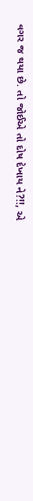વગર જ થયા છે. તો જોઈએ તો દોષ દેખાય ને?!!, એ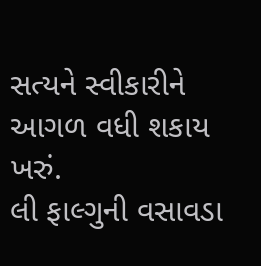સત્યને સ્વીકારીને આગળ વધી શકાય ખરું.
લી ફાલ્ગુની વસાવડા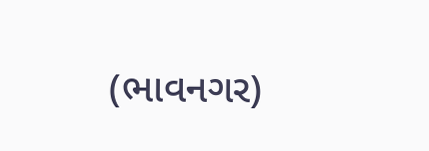(ભાવનગર)